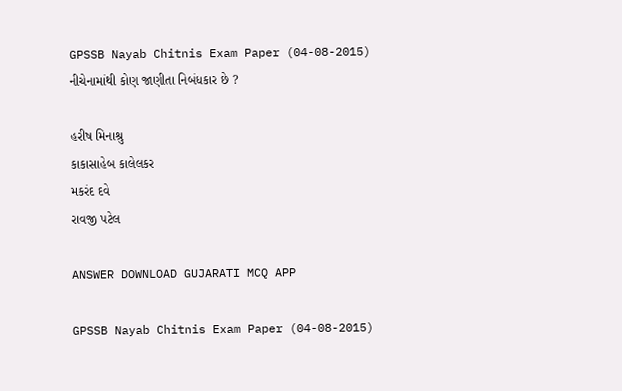GPSSB Nayab Chitnis Exam Paper (04-08-2015)
નીચેનામાંથી કોણ જાણીતા નિબંધકાર છે ?

હરીષ મિનાશ્રુ
કાકાસાહેબ કાલેલકર
મકરંદ દવે
રાવજી પટેલ

ANSWER DOWNLOAD GUJARATI MCQ APP

GPSSB Nayab Chitnis Exam Paper (04-08-2015)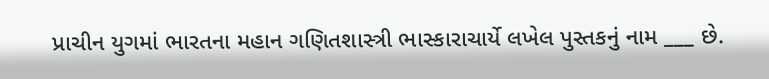પ્રાચીન યુગમાં ભારતના મહાન ગણિતશાસ્ત્રી ભાસ્કારાચાર્યે લખેલ પુસ્તકનું નામ ___ છે.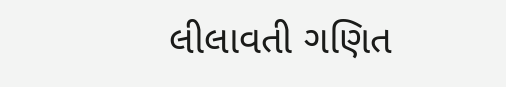લીલાવતી ગણિત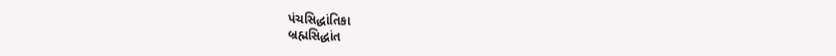પંચસિદ્ધાંતિકા
બ્રહ્મસિદ્ધાંત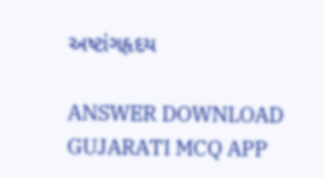અષ્ટાંગહૃદય

ANSWER DOWNLOAD GUJARATI MCQ APP